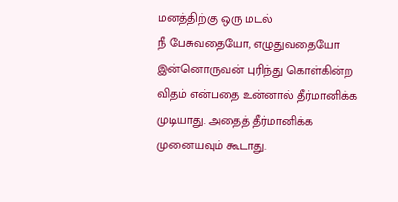மனத்திற்கு ஒரு மடல்
நீ பேசுவதையோ, எழுதுவதையோ இன்னொருவன் புரிந்து கொள்கின்ற விதம் என்பதை உன்னால் தீர்மானிக்க முடியாது. அதைத் தீர்மானிக்க முனையவும் கூடாது.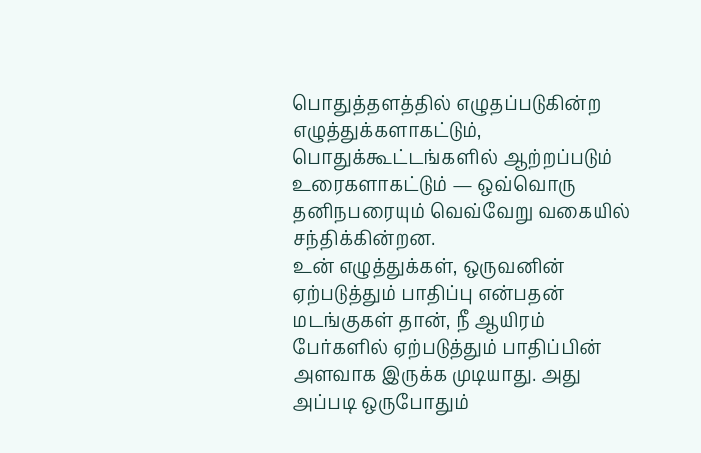பொதுத்தளத்தில் எழுதப்படுகின்ற எழுத்துக்களாகட்டும், பொதுக்கூட்டங்களில் ஆற்றப்படும் உரைகளாகட்டும் — ஒவ்வொரு தனிநபரையும் வெவ்வேறு வகையில் சந்திக்கின்றன.
உன் எழுத்துக்கள், ஒருவனின் ஏற்படுத்தும் பாதிப்பு என்பதன் மடங்குகள் தான், நீ ஆயிரம் பேர்களில் ஏற்படுத்தும் பாதிப்பின் அளவாக இருக்க முடியாது. அது அப்படி ஒருபோதும்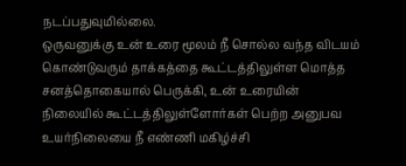நடப்பதுவுமில்லை.
ஒருவனுக்கு உன் உரை மூலம் நீ சொல்ல வந்த விடயம் கொண்டுவரும் தாக்கத்தை கூட்டத்திலுள்ள மொத்த சனத்தொகையால் பெருக்கி, உன் உரையின் நிலையில் கூட்டத்திலுள்ளோர்கள் பெற்ற அனுபவ உயர்நிலையை நீ எண்ணி மகிழ்ச்சி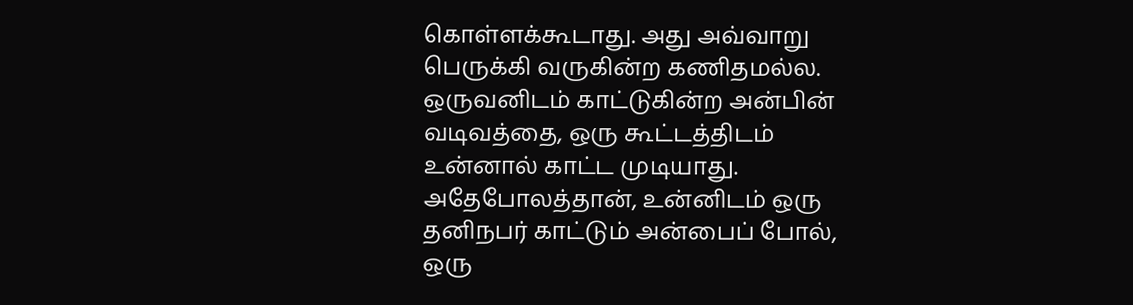கொள்ளக்கூடாது. அது அவ்வாறு பெருக்கி வருகின்ற கணிதமல்ல.
ஒருவனிடம் காட்டுகின்ற அன்பின் வடிவத்தை, ஒரு கூட்டத்திடம் உன்னால் காட்ட முடியாது. அதேபோலத்தான், உன்னிடம் ஒரு தனிநபர் காட்டும் அன்பைப் போல், ஒரு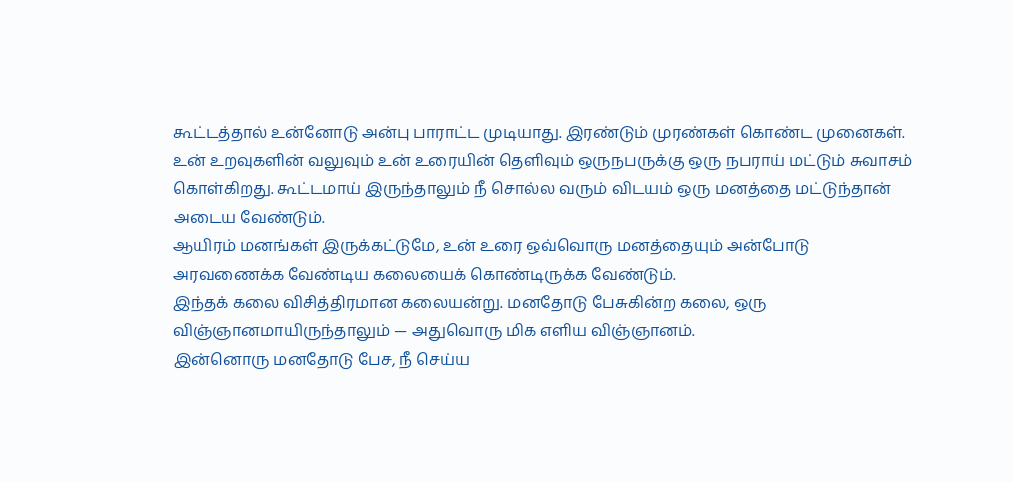கூட்டத்தால் உன்னோடு அன்பு பாராட்ட முடியாது. இரண்டும் முரண்கள் கொண்ட முனைகள்.
உன் உறவுகளின் வலுவும் உன் உரையின் தெளிவும் ஒருநபருக்கு ஒரு நபராய் மட்டும் சுவாசம் கொள்கிறது. கூட்டமாய் இருந்தாலும் நீ சொல்ல வரும் விடயம் ஒரு மனத்தை மட்டுந்தான் அடைய வேண்டும்.
ஆயிரம் மனங்கள் இருக்கட்டுமே, உன் உரை ஒவ்வொரு மனத்தையும் அன்போடு அரவணைக்க வேண்டிய கலையைக் கொண்டிருக்க வேண்டும்.
இந்தக் கலை விசித்திரமான கலையன்று. மனதோடு பேசுகின்ற கலை, ஒரு விஞ்ஞானமாயிருந்தாலும் — அதுவொரு மிக எளிய விஞ்ஞானம்.
இன்னொரு மனதோடு பேச, நீ செய்ய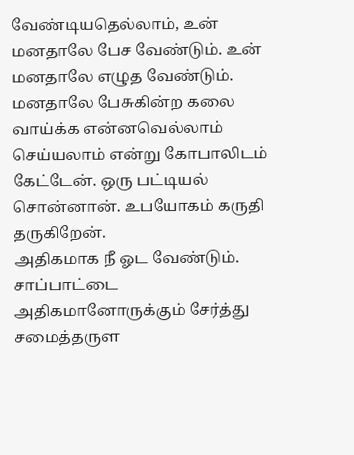வேண்டியதெல்லாம், உன் மனதாலே பேச வேண்டும். உன் மனதாலே எழுத வேண்டும்.
மனதாலே பேசுகின்ற கலை வாய்க்க என்னவெல்லாம் செய்யலாம் என்று கோபாலிடம் கேட்டேன். ஒரு பட்டியல் சொன்னான். உபயோகம் கருதி தருகிறேன்.
அதிகமாக நீ ஓட வேண்டும். சாப்பாட்டை அதிகமானோருக்கும் சேர்த்து சமைத்தருள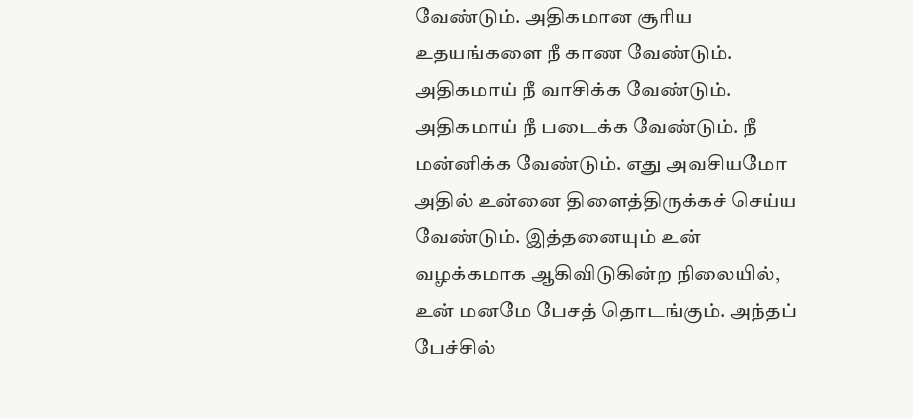வேண்டும். அதிகமான சூரிய உதயங்களை நீ காண வேண்டும். அதிகமாய் நீ வாசிக்க வேண்டும். அதிகமாய் நீ படைக்க வேண்டும். நீ மன்னிக்க வேண்டும். எது அவசியமோ அதில் உன்னை திளைத்திருக்கச் செய்ய வேண்டும். இத்தனையும் உன் வழக்கமாக ஆகிவிடுகின்ற நிலையில், உன் மனமே பேசத் தொடங்கும். அந்தப் பேச்சில்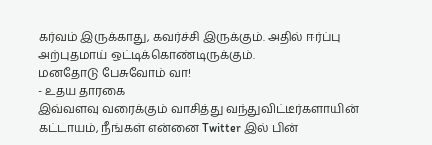கர்வம் இருக்காது, கவர்ச்சி இருக்கும். அதில் ஈர்ப்பு அற்புதமாய் ஒட்டிக்கொண்டிருக்கும்.
மனதோடு பேசுவோம் வா!
- உதய தாரகை
இவ்வளவு வரைக்கும் வாசித்து வந்துவிட்டீர்களாயின் கட்டாயம், நீங்கள் என்னை Twitter இல் பின்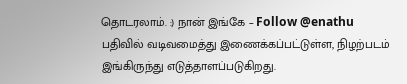தொடரலாம். :) நான் இங்கே – Follow @enathu
பதிவில் வடிவமைத்து இணைக்கப்பட்டுள்ள, நிழற்படம் இங்கிருந்து எடுத்தாளப்படுகிறது.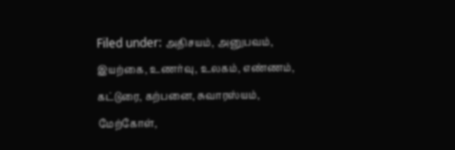Filed under: அதிசயம், அனுபவம், இயற்கை, உணர்வு, உலகம், எண்ணம், கட்டுரை, கற்பனை, சுவாரஸ்யம், மேற்கோள்,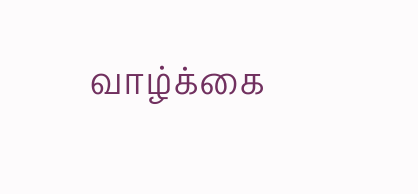வாழ்க்கை